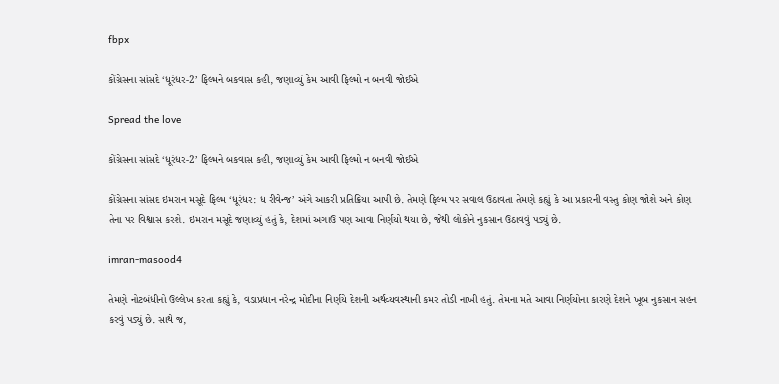fbpx

કોંગ્રેસના સાંસદે ‘ધૂરંધર-2’ ફિલ્મને બકવાસ કહી, જણાવ્યું કેમ આવી ફિલ્મો ન બનવી જોઈએ

Spread the love

કોંગ્રેસના સાંસદે ‘ધૂરંધર-2’ ફિલ્મને બકવાસ કહી, જણાવ્યું કેમ આવી ફિલ્મો ન બનવી જોઈએ

કોંગ્રેસના સાંસદ ઇમરાન મસૂદે ફિલ્મ ‘ધૂરંધર: ધ રીવેન્જ’ અંગે આકરી પ્રતિક્રિયા આપી છે. તેમણે ફિલ્મ પર સવાલ ઉઠાવતા તેમણે કહ્યું કે આ પ્રકારની વસ્તુ કોણ જોશે અને કોણ તેના પર વિશ્વાસ કરશે. ઇમરાન મસૂદે જણાવ્યું હતું કે, દેશમાં અગાઉ પણ આવા નિર્ણયો થયા છે, જેથી લોકોને નુકસાન ઉઠાવવું પડ્યું છે.

imran-masood4

તેમણે નોટબંધીનો ઉલ્લેખ કરતા કહ્યું કે, વડાપ્રધાન નરેન્દ્ર મોદીના નિર્ણયે દેશની અર્થવ્યવસ્થાની કમર તોડી નાખી હતું. તેમના મતે આવા નિર્ણયોના કારણે દેશને ખૂબ નુકસાન સહન કરવું પડ્યું છે. સાથે જ,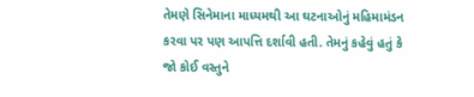તેમણે સિનેમાના માધ્યમથી આ ઘટનાઓનું મહિમામંડન કરવા પર પણ આપત્તિ દર્શાવી હતી. તેમનું કહેવું હતું કે જો કોઈ વસ્તુને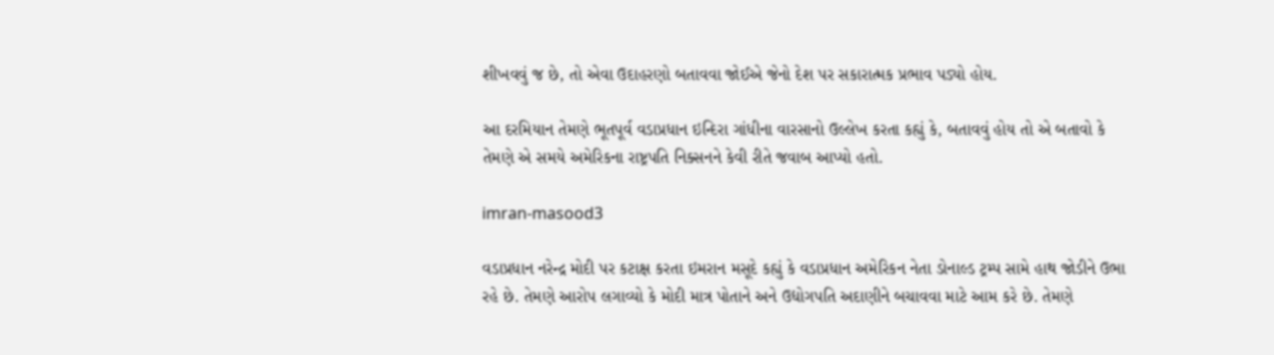શીખવવું જ છે, તો એવા ઉદાહરણો બતાવવા જોઈએ જેનો દેશ પર સકારાત્મક પ્રભાવ પડ્યો હોય.

આ દરમિયાન તેમણે ભૂતપૂર્વ વડાપ્રધાન ઇન્દિરા ગાંધીના વારસાનો ઉલ્લેખ કરતા કહ્યું કે, બતાવવું હોય તો એ બતાવો કે તેમણે એ સમયે અમેરિકના રાષ્ટ્રપતિ નિક્સનને કેવી રીતે જવાબ આપ્યો હતો.

imran-masood3

વડાપ્રધાન નરેન્દ્ર મોદી પર કટાક્ષ કરતા ઇમરાન મસૂદે કહ્યું કે વડાપ્રધાન અમેરિકન નેતા ડોનાલ્ડ ટ્રમ્પ સામે હાથ જોડીને ઉભા રહે છે. તેમણે આરોપ લગાવ્યો કે મોદી માત્ર પોતાને અને ઉદ્યોગપતિ અદાણીને બચાવવા માટે આમ કરે છે. તેમણે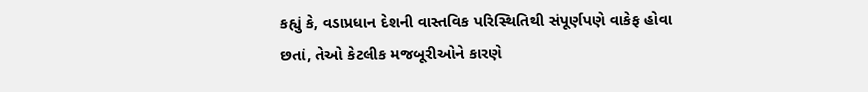કહ્યું કે, વડાપ્રધાન દેશની વાસ્તવિક પરિસ્થિતિથી સંપૂર્ણપણે વાકેફ હોવા છતાં, તેઓ કેટલીક મજબૂરીઓને કારણે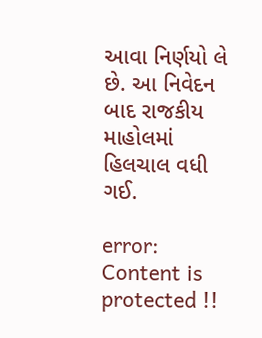આવા નિર્ણયો લે છે. આ નિવેદન બાદ રાજકીય માહોલમાં હિલચાલ વધી ગઈ.

error: Content is protected !!